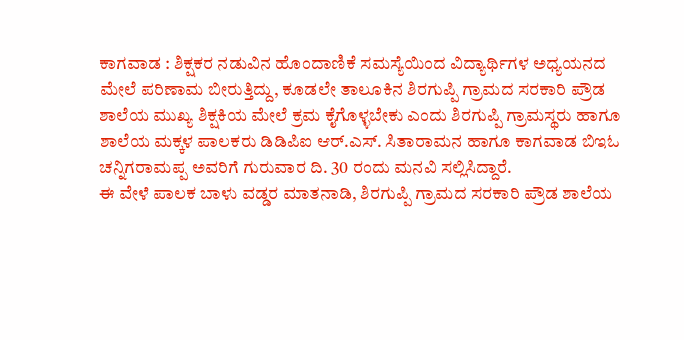ಕಾಗವಾಡ : ಶಿಕ್ಷಕರ ನಡುವಿನ ಹೊಂದಾಣಿಕೆ ಸಮಸ್ಯೆಯಿಂದ ವಿದ್ಯಾರ್ಥಿಗಳ ಅಧ್ಯಯನದ ಮೇಲೆ ಪರಿಣಾಮ ಬೀರುತ್ತಿದ್ದು, ಕೂಡಲೇ ತಾಲೂಕಿನ ಶಿರಗುಪ್ಪಿ ಗ್ರಾಮದ ಸರಕಾರಿ ಪ್ರೌಡ ಶಾಲೆಯ ಮುಖ್ಯ ಶಿಕ್ಷಕಿಯ ಮೇಲೆ ಕ್ರಮ ಕೈಗೊಳ್ಳಬೇಕು ಎಂದು ಶಿರಗುಪ್ಪಿ ಗ್ರಾಮಸ್ಥರು ಹಾಗೂ ಶಾಲೆಯ ಮಕ್ಕಳ ಪಾಲಕರು ಡಿಡಿಪಿಐ ಆರ್.ಎಸ್. ಸಿತಾರಾಮನ ಹಾಗೂ ಕಾಗವಾಡ ಬಿಇಓ ಚನ್ನಿಗರಾಮಪ್ಪ ಅವರಿಗೆ ಗುರುವಾರ ದಿ. 30 ರಂದು ಮನವಿ ಸಲ್ಲಿಸಿದ್ದಾರೆ.
ಈ ವೇಳೆ ಪಾಲಕ ಬಾಳು ವಡ್ಡರ ಮಾತನಾಡಿ, ಶಿರಗುಪ್ಪಿ ಗ್ರಾಮದ ಸರಕಾರಿ ಪ್ರೌಡ ಶಾಲೆಯ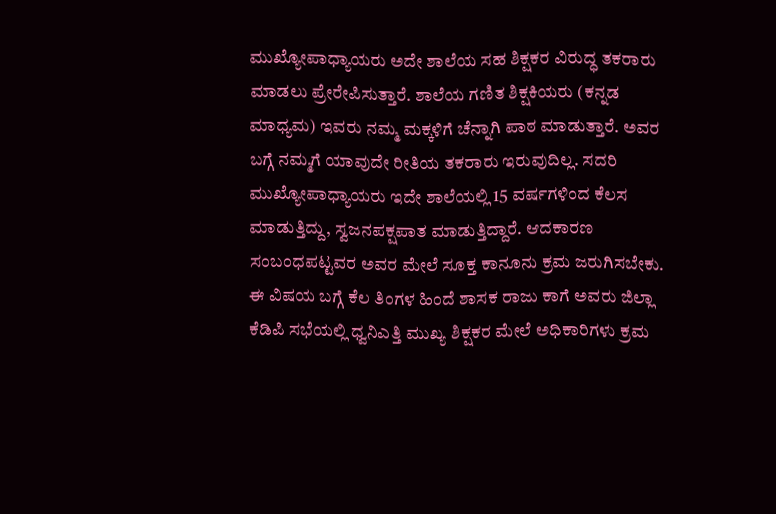ಮುಖ್ಯೋಪಾಧ್ಯಾಯರು ಅದೇ ಶಾಲೆಯ ಸಹ ಶಿಕ್ಷಕರ ವಿರುದ್ಧ ತಕರಾರು ಮಾಡಲು ಪ್ರೇರೇಪಿಸುತ್ತಾರೆ. ಶಾಲೆಯ ಗಣಿತ ಶಿಕ್ಷಕಿಯರು (ಕನ್ನಡ ಮಾಧ್ಯಮ) ಇವರು ನಮ್ಮ ಮಕ್ಕಳಿಗೆ ಚೆನ್ನಾಗಿ ಪಾಠ ಮಾಡುತ್ತಾರೆ. ಅವರ ಬಗ್ಗೆ ನಮ್ಮಗೆ ಯಾವುದೇ ರೀತಿಯ ತಕರಾರು ಇರುವುದಿಲ್ಲ. ಸದರಿ ಮುಖ್ಯೋಪಾಧ್ಯಾಯರು ಇದೇ ಶಾಲೆಯಲ್ಲಿ 15 ವರ್ಷಗಳಿಂದ ಕೆಲಸ ಮಾಡುತ್ತಿದ್ದು, ಸ್ವಜನಪಕ್ಷಪಾತ ಮಾಡುತ್ತಿದ್ದಾರೆ. ಆದಕಾರಣ ಸಂಬಂಧಪಟ್ಟವರ ಅವರ ಮೇಲೆ ಸೂಕ್ತ ಕಾನೂನು ಕ್ರಮ ಜರುಗಿಸಬೇಕು.
ಈ ವಿಷಯ ಬಗ್ಗೆ ಕೆಲ ತಿಂಗಳ ಹಿಂದೆ ಶಾಸಕ ರಾಜು ಕಾಗೆ ಅವರು ಜಿಲ್ಲಾ ಕೆಡಿಪಿ ಸಭೆಯಲ್ಲಿ ಧ್ವನಿಎತ್ತಿ ಮುಖ್ಯ ಶಿಕ್ಷಕರ ಮೇಲೆ ಅಧಿಕಾರಿಗಳು ಕ್ರಮ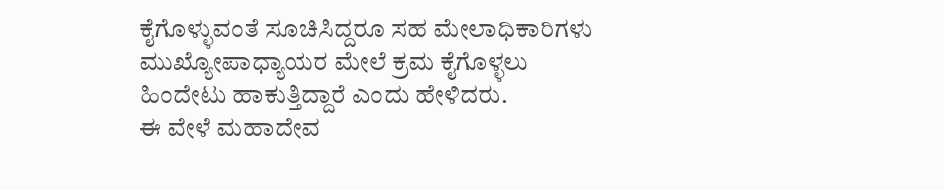ಕೈಗೊಳ್ಳುವಂತೆ ಸೂಚಿಸಿದ್ದರೂ ಸಹ ಮೇಲಾಧಿಕಾರಿಗಳು ಮುಖ್ಯೋಪಾಧ್ಯಾಯರ ಮೇಲೆ ಕ್ರಮ ಕೈಗೊಳ್ಳಲು ಹಿಂದೇಟು ಹಾಕುತ್ತಿದ್ದಾರೆ ಎಂದು ಹೇಳಿದರು.
ಈ ವೇಳೆ ಮಹಾದೇವ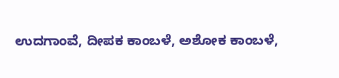ಉದಗಾಂವೆ, ದೀಪಕ ಕಾಂಬಳೆ, ಅಶೋಕ ಕಾಂಬಳೆ,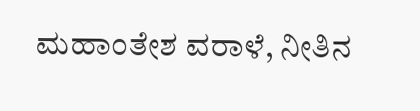ಮಹಾಂತೇಶ ವರಾಳೆ, ನೀತಿನ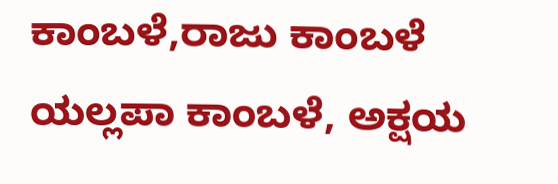ಕಾಂಬಳೆ,ರಾಜು ಕಾಂಬಳೆ ಯಲ್ಲಪಾ ಕಾಂಬಳೆ, ಅಕ್ಷಯ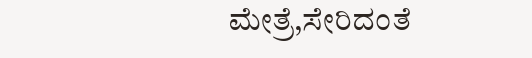ಮೇತ್ರೆ,ಸೇರಿದಂತೆ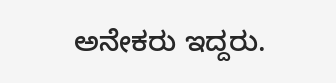ಅನೇಕರು ಇದ್ದರು.